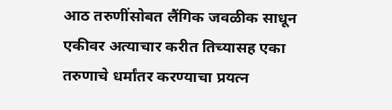आठ तरुणींसोबत लैंगिक जवळीक साधून एकीवर अत्याचार करीत तिच्यासह एका तरुणाचे धर्मांतर करण्याचा प्रयत्न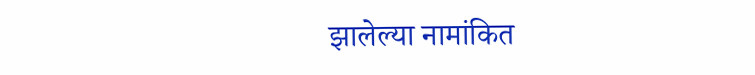झालेल्या नामांकित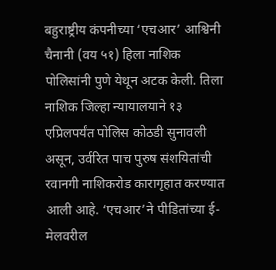बहुराष्ट्रीय कंपनीच्या ‘एचआर’ आश्विनी चैनानी (वय ५१) हिला नाशिक पोलिसांनी पुणे येथून अटक केली. तिला नाशिक जिल्हा न्यायालयाने १३ एप्रिलपर्यंत पोलिस कोठडी सुनावली असून, उर्वरित पाच पुरुष संशयितांची रवानगी नाशिकरोड कारागृहात करण्यात आली आहे. ‘एचआर’ने पीडितांच्या ई-मेलवरील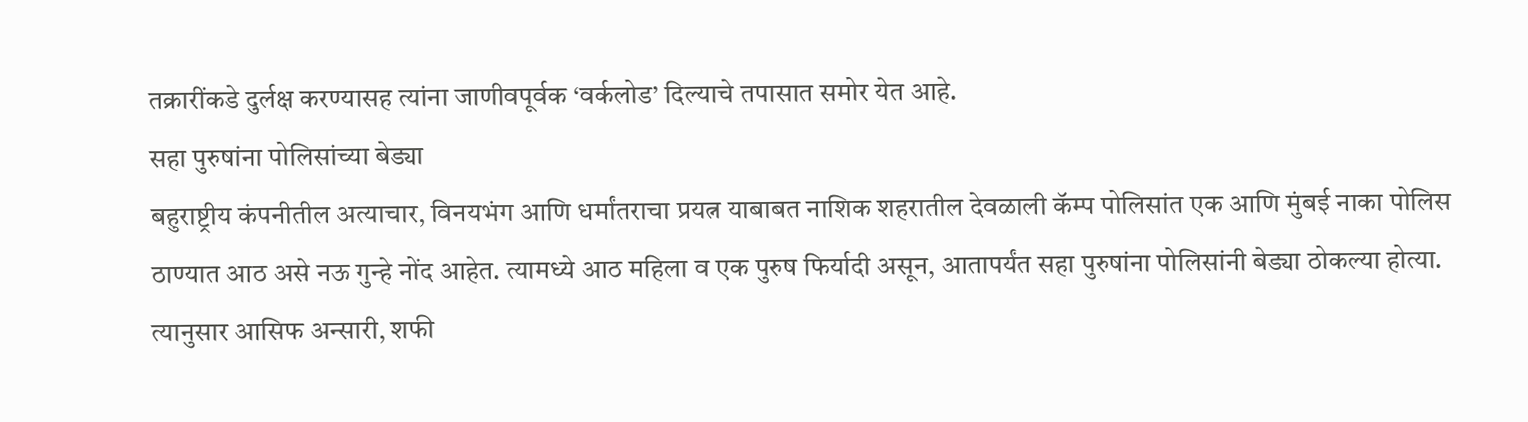तक्रारींकडे दुर्लक्ष करण्यासह त्यांना जाणीवपूर्वक ‘वर्कलोड’ दिल्याचे तपासात समोर येत आहे.
सहा पुरुषांना पोलिसांच्या बेड्या
बहुराष्ट्रीय कंपनीतील अत्याचार, विनयभंग आणि धर्मांतराचा प्रयत्न याबाबत नाशिक शहरातील देवळाली कॅम्प पोलिसांत एक आणि मुंबई नाका पोलिस ठाण्यात आठ असे नऊ गुन्हे नोंद आहेत. त्यामध्ये आठ महिला व एक पुरुष फिर्यादी असून, आतापर्यंत सहा पुरुषांना पोलिसांनी बेड्या ठोकल्या होत्या. त्यानुसार आसिफ अन्सारी, शफी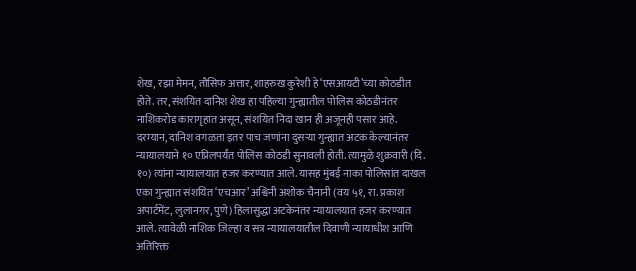शेख, रझा मेमन, तौसिफ अत्तार, शाहरुख कुरेशी हे ‘एसआयटी’च्या कोठडीत होते. तर, संशयित दानिश शेख हा पहिल्या गुन्ह्यातील पोलिस कोठडीनंतर नाशिकरोड कारागृहात असून, संशयित निदा खान ही अजूनही पसार आहे.
दरम्यान, दानिश वगळता इतर पाच जणांना दुसऱ्या गुन्ह्यात अटक केल्यानंतर न्यायालयाने १० एप्रिलपर्यंत पोलिस कोठडी सुनावली होती. त्यामुळे शुक्रवारी (दि. १०) त्यांना न्यायालयात हजर करण्यात आले. यासह मुंबई नाका पोलिसांत दाखल एका गुन्ह्यात संशयित ‘एचआर’ अश्विनी अशोक चैनानी (वय ५१, रा. प्रकाश अपार्टमेंट, लुलानगर, पुणे) हिलासुद्धा अटकेनंतर न्यायालयात हजर करण्यात आले. त्यावेळी नाशिक जिल्हा व सत्र न्यायालयातील दिवाणी न्यायाधीश आणि अतिरिक्त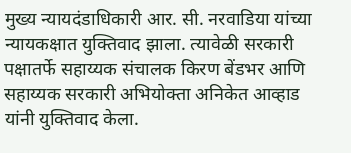मुख्य न्यायदंडाधिकारी आर. सी. नरवाडिया यांच्या न्यायकक्षात युक्तिवाद झाला. त्यावेळी सरकारी पक्षातर्फे सहाय्यक संचालक किरण बेंडभर आणि सहाय्यक सरकारी अभियोक्ता अनिकेत आव्हाड यांनी युक्तिवाद केला.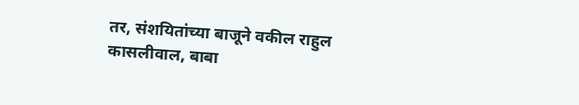तर, संशयितांच्या बाजूने वकील राहुल कासलीवाल, बाबा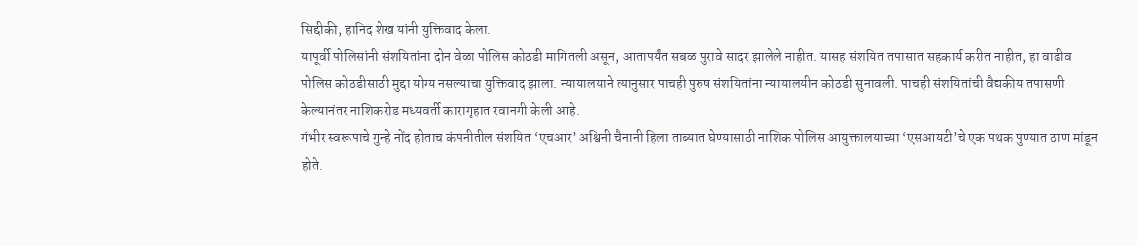सिद्दीकी, हानिद शेख यांनी युक्तिवाद केला.
यापूर्वी पोलिसांनी संशयितांना दोन वेळा पोलिस कोठडी मागितली असून, आतापर्यंत सबळ पुरावे सादर झालेले नाहीत. यासह संशयित तपासात सहकार्य करीत नाहीत, हा वाढीव पोलिस कोठडीसाठी मुद्दा योग्य नसल्याचा युक्तिवाद झाला. न्यायालयाने त्यानुसार पाचही पुरुष संशयितांना न्यायालयीन कोठडी सुनावली. पाचही संशयितांची वैद्यकीय तपासणी केल्यानंतर नाशिकरोड मध्यवर्ती कारागृहात रवानगी केली आहे.
गंभीर स्वरूपाचे गुन्हे नोंद होताच कंपनीतील संशयित ‘एचआर’ अश्विनी चैनानी हिला ताब्यात घेण्यासाठी नाशिक पोलिस आयुक्तालयाच्या ‘एसआयटी’चे एक पथक पुण्यात ठाण मांडून होते.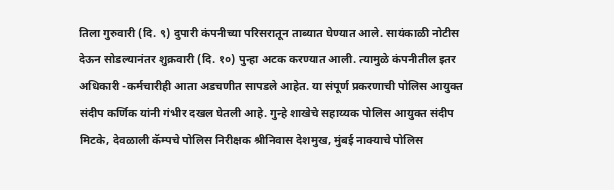तिला गुरुवारी (दि. ९) दुपारी कंपनीच्या परिसरातून ताब्यात घेण्यात आले. सायंकाळी नोटीस देऊन सोडल्यानंतर शुक्रवारी (दि. १०) पुन्हा अटक करण्यात आली. त्यामुळे कंपनीतील इतर अधिकारी -कर्मचारीही आता अडचणीत सापडले आहेत. या संपूर्ण प्रकरणाची पोलिस आयुक्त संदीप कर्णिक यांनी गंभीर दखल घेतली आहे. गुन्हे शाखेचे सहाय्यक पोलिस आयुक्त संदीप मिटके, देवळाली कॅम्पचे पोलिस निरीक्षक श्रीनिवास देशमुख, मुंबई नाक्याचे पोलिस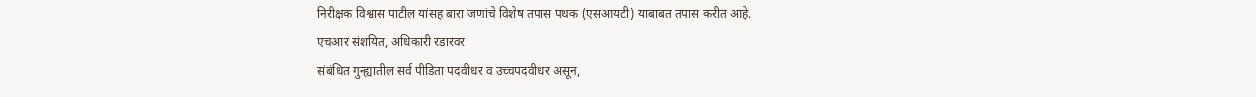निरीक्षक विश्वास पाटील यांसह बारा जणांचे विशेष तपास पथक (एसआयटी) याबाबत तपास करीत आहे.
एचआर संशयित, अधिकारी रडारवर
संबंधित गुन्ह्यातील सर्व पीडिता पदवीधर व उच्चपदवीधर असून,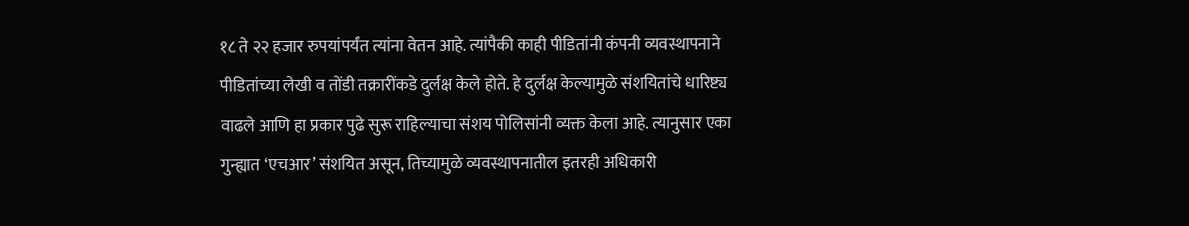१८ ते २२ हजार रुपयांपर्यंत त्यांना वेतन आहे. त्यांपैकी काही पीडितांनी कंपनी व्यवस्थापनाने पीडितांच्या लेखी व तोंडी तक्रारींकडे दुर्लक्ष केले होते. हे दुर्लक्ष केल्यामुळे संशयितांचे धारिष्ट्य वाढले आणि हा प्रकार पुढे सुरू राहिल्याचा संशय पोलिसांनी व्यक्त केला आहे. त्यानुसार एका गुन्ह्यात ‘एचआर’ संशयित असून, तिच्यामुळे व्यवस्थापनातील इतरही अधिकारी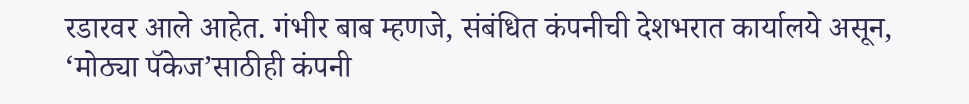रडारवर आले आहेत. गंभीर बाब म्हणजे, संबंधित कंपनीची देशभरात कार्यालये असून, ‘मोठ्या पॅकेज’साठीही कंपनी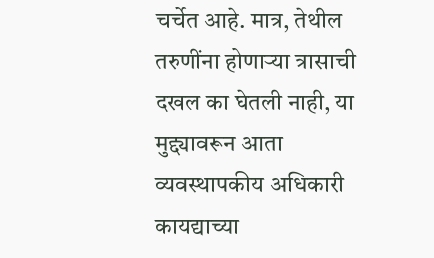चर्चेत आहे. मात्र, तेथील तरुणींना होणाऱ्या त्रासाची दखल का घेतली नाही, या मुद्द्यावरून आता व्यवस्थापकीय अधिकारी कायद्याच्या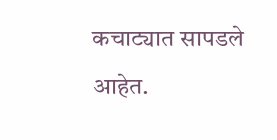कचाट्यात सापडले आहेत.